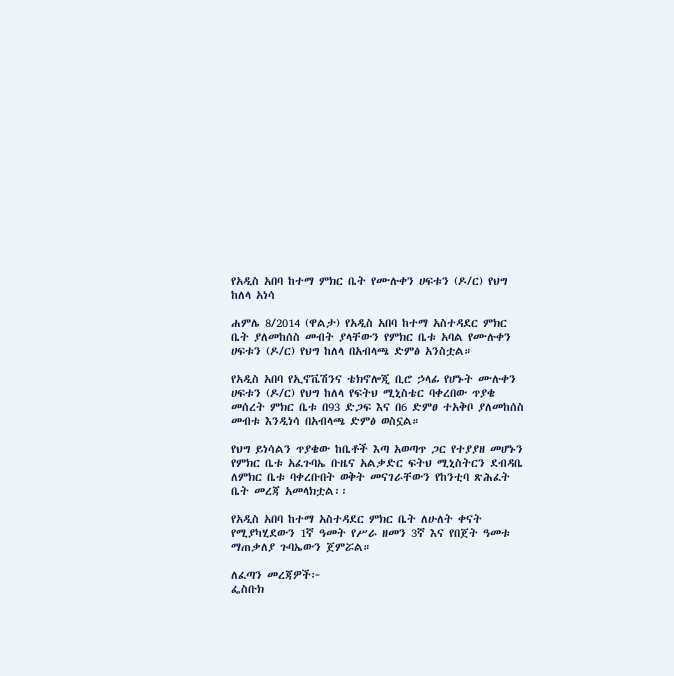የአዲስ አበባ ከተማ ምክር ቤት የሙሉቀን ሀፍቱን (ዶ/ር) የህግ ከለላ አነሳ

ሐምሌ 8/2014 (ዋልታ) የአዲስ አበባ ከተማ አስተዳደር ምክር ቤት ያለመከሰስ መብት ያላቸውን የምክር ቤቱ አባል የሙሉቀን ሀፍቱን (ዶ/ር) የህግ ከለላ በአብላጫ ድምፅ አንስቷል።

የአዲስ አበባ የኢኖቬሽንና ቴክኖሎጂ ቢሮ ኃላፊ የሆኑት ሙሉቀን ሀፍቱን (ዶ/ር) የህግ ከለላ የፍትህ ሚኒስቴር ባቀረበው ጥያቄ መሰረት ምክር ቤቱ በ93 ድጋፍ እና በ6 ድምፀ ተአቅቦ ያለመከሰስ መብቱ እንዲነሳ በአብላጫ ድምፅ ወስኗል።

የህግ ይነሳልን ጥያቄው ከቤቶች እጣ አወጣጥ ጋር የተያያዘ መሆኑን የምክር ቤቱ አፈጉባኤ ቡዜና አልቃድር ፍትህ ሚኒስትርን ደብዳቤ ለምክር ቤቱ ባቀረቡበት ወቅት መናገራቸውን የከንቲባ ጽሕፈት ቤት መረጃ አመላክቷል፡፡

የአዲስ አበባ ከተማ አስተዳደር ምክር ቤት ለሁለት ቀናት የሚያካሂደውን 1ኛ ዓመት የሥራ ዘመን 3ኛ እና የበጀት ዓመቱ ማጠቃለያ ጉባኤውን ጀምሯል።

ለፈጣን መረጃዎች፦
ፌስቡክ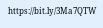https://bit.ly/3Ma7QTW